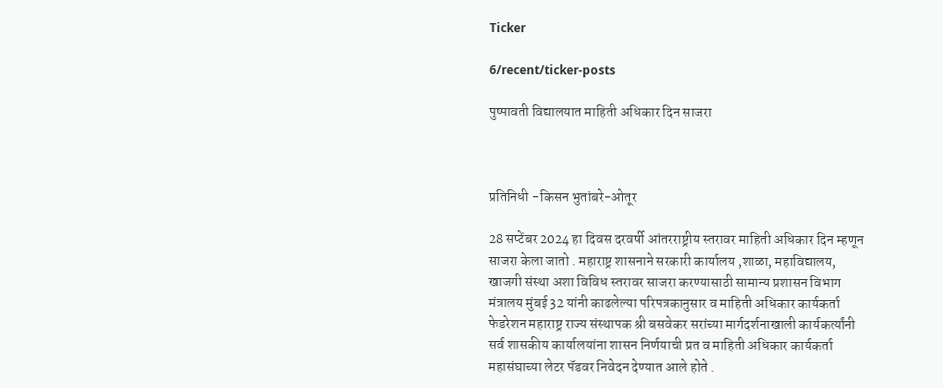Ticker

6/recent/ticker-posts

पुष्पावती विद्यालयात माहिती अधिकार दिन साजरा



प्रतिनिधी -किसन भुतांबरे-ओतूर

28 सप्टेंबर 2024 हा दिवस दरवर्षी आंतरराष्ट्रीय स्तरावर माहिती अधिकार दिन म्हणून साजरा केला जातो . महाराष्ट्र शासनाने सरकारी कार्यालय ,शाळा, महाविद्यालय, खाजगी संस्था अशा विविध स्तरावर साजरा करण्यासाठी सामान्य प्रशासन विभाग मंत्रालय मुंबई 32 यांनी काढलेल्या परिपत्रकानुसार व माहिती अधिकार कार्यकर्ता फेडरेशन महाराष्ट्र राज्य संस्थापक श्री बसवेकर सरांच्या मार्गदर्शनाखाली कार्यकर्त्यांनी सर्व शासकीय कार्यालयांना शासन निर्णयाची प्रत व माहिती अधिकार कार्यकर्ता महासंघाच्या लेटर पॅडवर निवेदन देण्यात आले होते .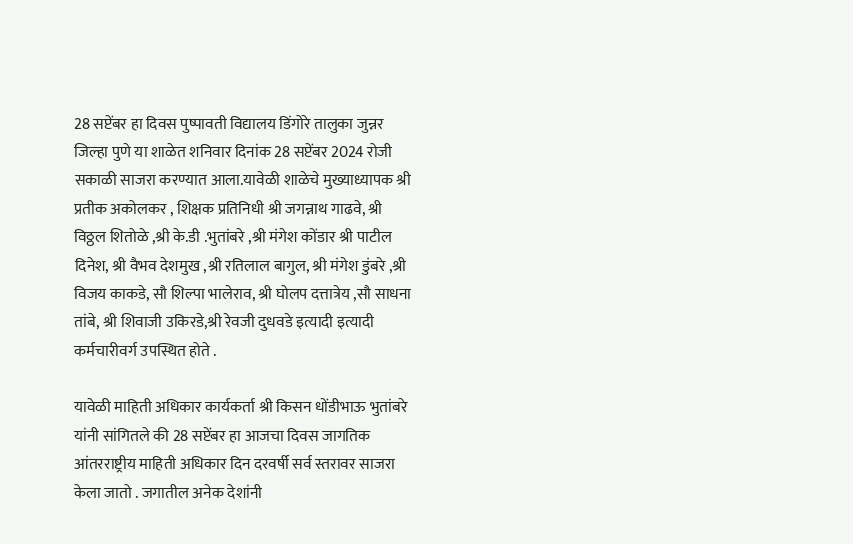28 सप्टेंबर हा दिवस पुष्पावती विद्यालय डिंगोरे तालुका जुन्नर जिल्हा पुणे या शाळेत शनिवार दिनांक 28 सप्टेंबर 2024 रोजी सकाळी साजरा करण्यात आला.यावेळी शाळेचे मुख्याध्यापक श्री प्रतीक अकोलकर , शिक्षक प्रतिनिधी श्री जगन्नाथ गाढवे, श्री विठ्ठल शितोळे ,श्री के.डी .भुतांबरे ,श्री मंगेश कोंडार श्री पाटील दिनेश, श्री वैभव देशमुख ,श्री रतिलाल बागुल, श्री मंगेश डुंबरे ,श्री विजय काकडे, सौ शिल्पा भालेराव, श्री घोलप दत्तात्रेय ,सौ साधना तांबे, श्री शिवाजी उकिरडे,श्री रेवजी दुधवडे इत्यादी इत्यादी कर्मचारीवर्ग उपस्थित होते .

यावेळी माहिती अधिकार कार्यकर्ता श्री किसन धोंडीभाऊ भुतांबरे यांनी सांगितले की 28 सप्टेंबर हा आजचा दिवस जागतिक आंतरराष्ट्रीय माहिती अधिकार दिन दरवर्षी सर्व स्तरावर साजरा केला जातो . जगातील अनेक देशांनी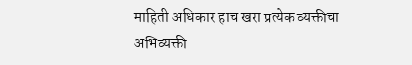माहिती अधिकार हाच खरा प्रत्येक व्यक्तीचा अभिव्यक्ती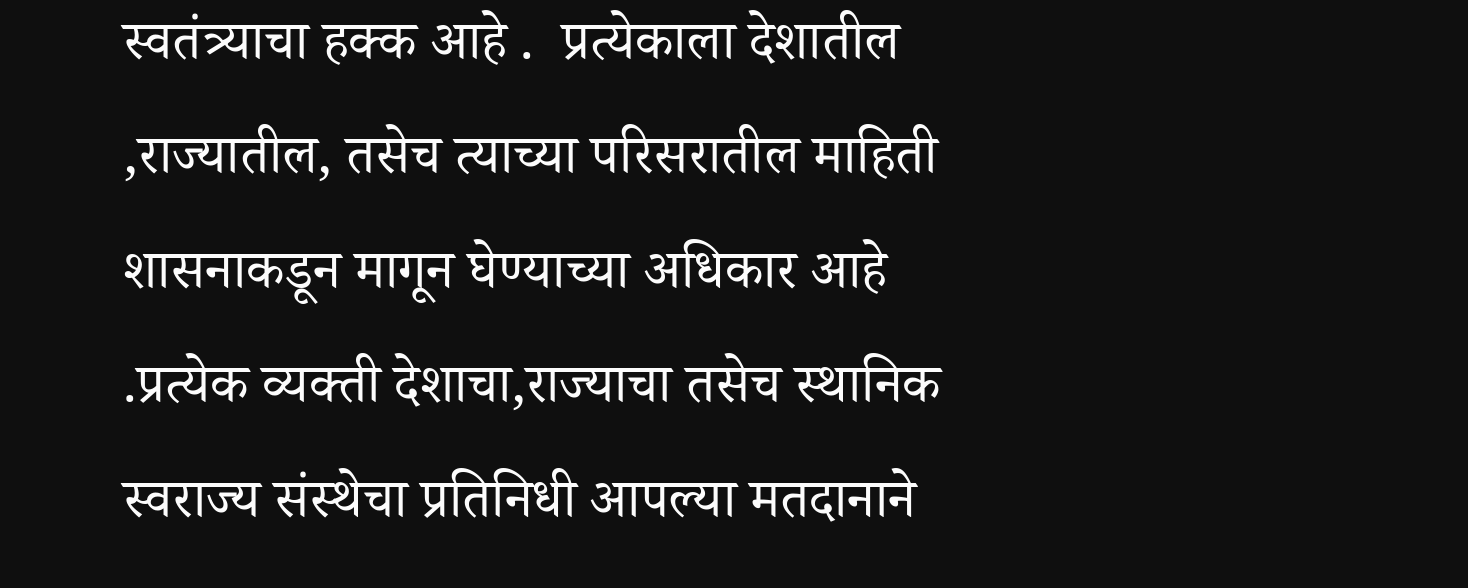स्वतंत्र्याचा हक्क आहे .  प्रत्येकाला देशातील ,राज्यातील, तसेच त्याच्या परिसरातील माहिती शासनाकडून मागून घेण्याच्या अधिकार आहे .प्रत्येक व्यक्ती देशाचा,राज्याचा तसेच स्थानिक स्वराज्य संस्थेचा प्रतिनिधी आपल्या मतदानाने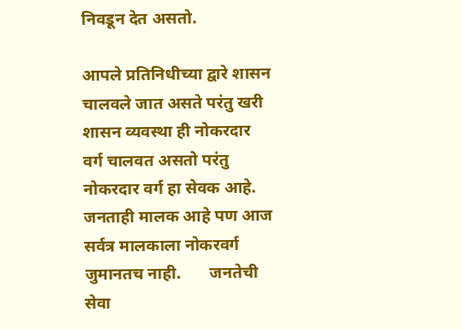निवडून देत असतो.

आपले प्रतिनिधीच्या द्वारे शासन चालवले जात असते परंतु खरी शासन व्यवस्था ही नोकरदार वर्ग चालवत असतो परंतु नोकरदार वर्ग हा सेवक आहे. जनताही मालक आहे पण आज सर्वत्र मालकाला नोकरवर्ग जुमानतच नाही.       जनतेची सेवा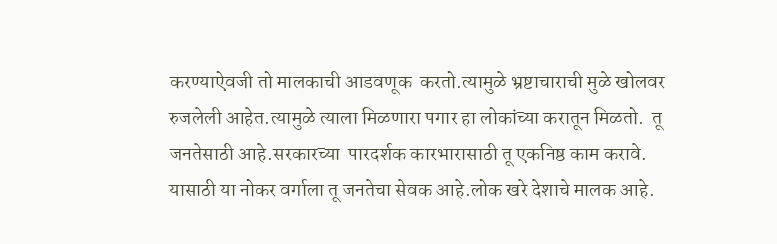करण्याऐवजी तो मालकाची आडवणूक  करतो.त्यामुळे भ्रष्टाचाराची मुळे खोलवर रुजलेली आहेत.त्यामुळे त्याला मिळणारा पगार हा लोकांच्या करातून मिळतो.  तू जनतेसाठी आहे.सरकारच्या  पारदर्शक कारभारासाठी तू एकनिष्ठ काम करावे.   यासाठी या नोकर वर्गाला तू जनतेचा सेवक आहे.लोक खरे देशाचे मालक आहे.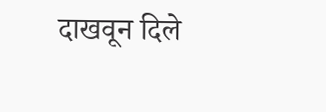दाखवून दिले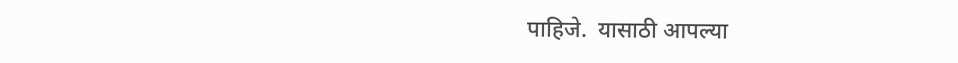पाहिजे.  यासाठी आपल्या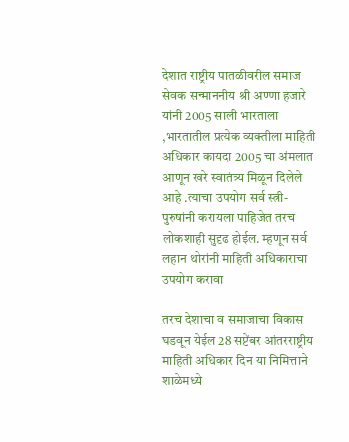देशात राष्ट्रीय पातळीवरील समाज सेवक सन्माननीय श्री अण्णा हजारे यांनी 2005 साली भारताला ,भारतातील प्रत्येक व्यक्तीला माहिती अधिकार कायदा 2005 चा अंमलात आणून खरे स्वातंत्र्य मिळून दिलेले आहे .त्याचा उपयोग सर्व स्त्री- पुरुषांनी करायला पाहिजेत तरच लोकशाही सुदृढ होईल. म्हणून सर्व लहान थोरांनी माहिती अधिकाराचा उपयोग करावा

तरच देशाचा व समाजाचा विकास घडवून येईल 28 सप्टेंबर आंतरराष्ट्रीय माहिती अधिकार दिन या निमित्ताने शाळेमध्ये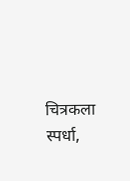चित्रकला स्पर्धा,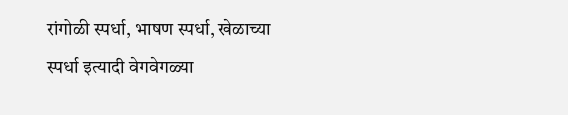रांगोळी स्पर्धा, भाषण स्पर्धा, खेळाच्या स्पर्धा इत्यादी वेगवेगळ्या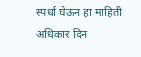स्पर्धा घेऊन हा माहिती अधिकार दिन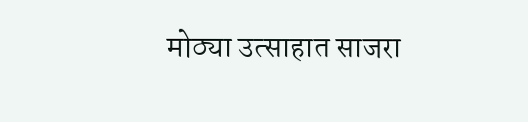मोठ्या उत्साहात साजरा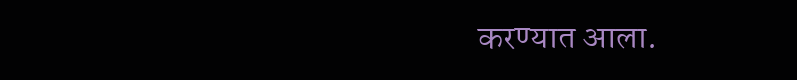करण्यात आला.